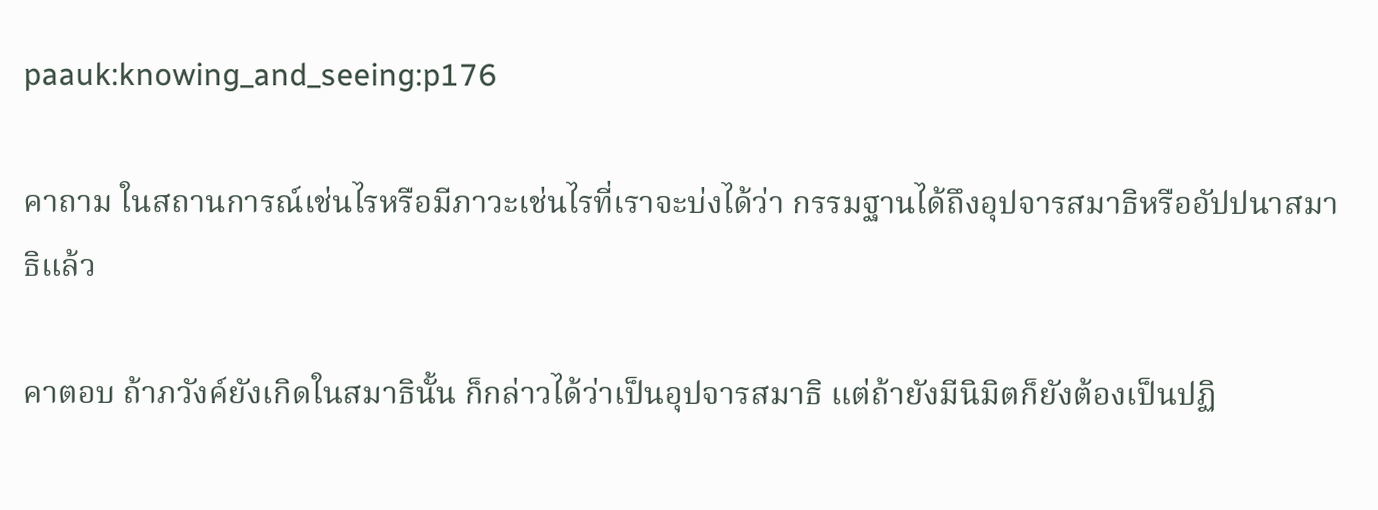paauk:knowing_and_seeing:p176

คาถาม ในสถานการณ์เช่นไรหรือมีภาวะเช่นไรที่เราจะบ่งได้ว่า กรรมฐานได้ถึงอุปจารสมาธิหรืออัปปนาสมาธิแล้ว

คาตอบ ถ้าภวังค์ยังเกิดในสมาธินั้น ก็กล่าวได้ว่าเป็นอุปจารสมาธิ แต่ถ้ายังมีนิมิตก็ยังต้องเป็นปฏิ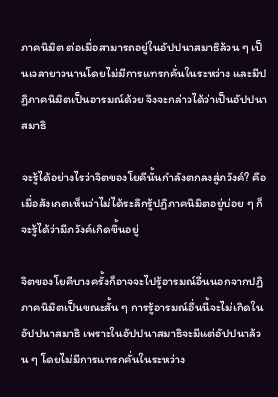ภาคนิมิต ต่อเมื่อสามารถอยู่ในอัปปนาสมาธิล้วน ๆ เป็นเวลายาวนานโดยไม่มีการแทรกคั่นในระหว่าง และมีปฏิภาคนิมิตเป็นอารมณ์ด้วย จึงจะกล่าวได้ว่าเป็นอัปปนาสมาธิ

จะรู้ได้อย่างไรว่าจิตของโยคีนั้นกำลังตกลงสู่ภวังค์? คือเมื่อสังเกตเห็นว่าไม่ได้ระลึกรู้ปฏิภาคนิมิตอยู่บ่อย ๆ ก็จะรู้ได้ว่ามีภวังค์เกิดขึ้นอยู่

จิตของโยคีบางครั้งก็อาจจะไปรู้อารมณ์อื่นนอกจากปฏิภาคนิมิตเป็นขณะสั้น ๆ การรู้อารมณ์อื่นนี้จะไม่เกิดในอัปปนาสมาธิ เพราะในอัปปนาสมาธิจะมีแต่อัปปนาล้วน ๆ โดยไม่มีการแทรกคั่นในระหว่าง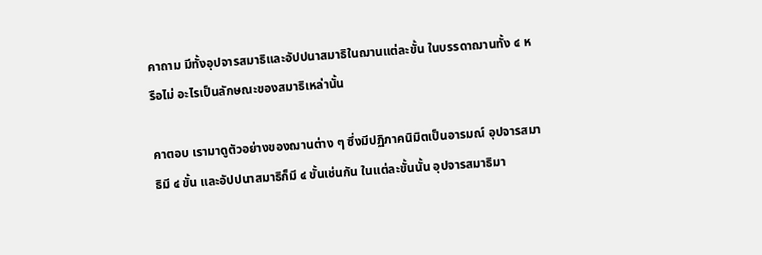คาถาม มีทั้งอุปจารสมาธิและอัปปนาสมาธิในฌานแต่ละขั้น ในบรรดาฌานทั้ง ๔ หรือไม่ อะไรเป็นลักษณะของสมาธิเหล่านั้น

คาตอบ เรามาดูตัวอย่างของฌานต่าง ๆ ซึ่งมีปฏิภาคนิมิตเป็นอารมณ์ อุปจารสมาธิมี ๔ ขั้น และอัปปนาสมาธิก็มี ๔ ขั้นเช่นกัน ในแต่ละขั้นนั้น อุปจารสมาธิมา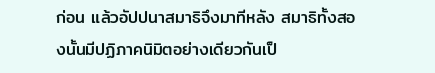ก่อน แล้วอัปปนาสมาธิจึงมาทีหลัง สมาธิทั้งสองนั้นมีปฏิภาคนิมิตอย่างเดียวกันเป็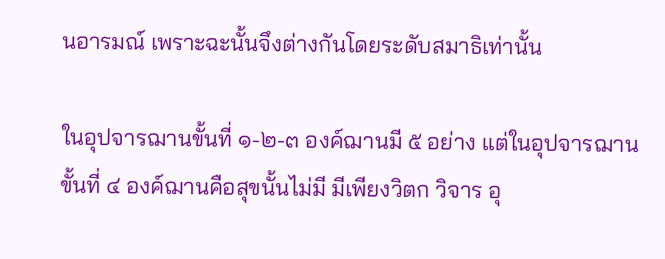นอารมณ์ เพราะฉะนั้นจึงต่างกันโดยระดับสมาธิเท่านั้น

ในอุปจารฌานขั้นที่ ๑-๒-๓ องค์ฌานมี ๕ อย่าง แต่ในอุปจารฌานขั้นที่ ๔ องค์ฌานคือสุขนั้นไม่มี มีเพียงวิตก วิจาร อุ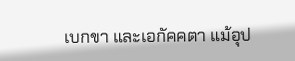เบกขา และเอกัคคตา แม้อุป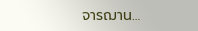จารฌาน…